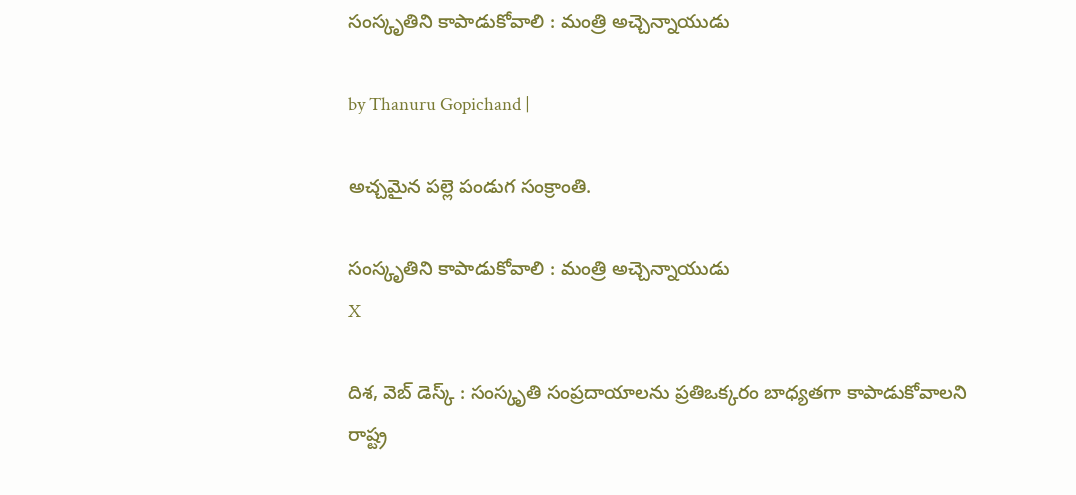సంస్కృతిని కాపాడుకోవాలి : మంత్రి అచ్చెన్నాయుడు

by Thanuru Gopichand |

అచ్చమైన పల్లె పండుగ సంక్రాంతి.

సంస్కృతిని కాపాడుకోవాలి : మంత్రి అచ్చెన్నాయుడు
X

దిశ, వెబ్ డెస్క్ : సంస్కృతి సంప్రదాయాలను ప్రతిఒక్కరం బాధ్యతగా కాపాడుకోవాలని రాష్ట్ర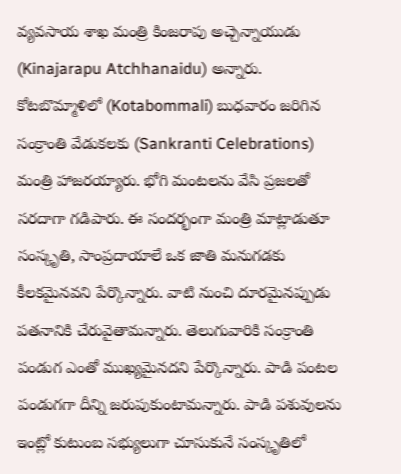వ్యవసాయ శాఖ మంత్రి కింజరాపు అచ్చెన్నాయుడు (Kinajarapu Atchhanaidu) అన్నారు. కోటబొమ్మాళిలో (Kotabommali) బుధవారం జరిగిన సంక్రాంతి వేడుకలకు (Sankranti Celebrations) మంత్రి హాజరయ్యారు. భోగి మంటలను వేసి ప్రజలతో సరదాగా గడిపారు. ఈ సందర్భంగా మంత్రి మాట్లాడుతూ సంస్కృతి, సాంప్రదాయాలే ఒక జాతి మనుగడకు కీలకమైనవని పేర్కొన్నారు. వాటి నుంచి దూరమైనప్పుడు పతనానికి చేరువైతామన్నారు. తెలుగువారికి సంక్రాంతి పండుగ ఎంతో ముఖ్యమైనదని పేర్కొన్నారు. పాడి పంటల పండుగగా దీన్ని జరుపుకుంటామన్నారు. పాడి పశువులను ఇంట్లో కుటుంబ సభ్యులుగా చూసుకునే సంస్కృతిలో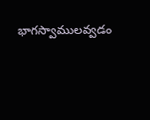భాగస్వాములవ్వడం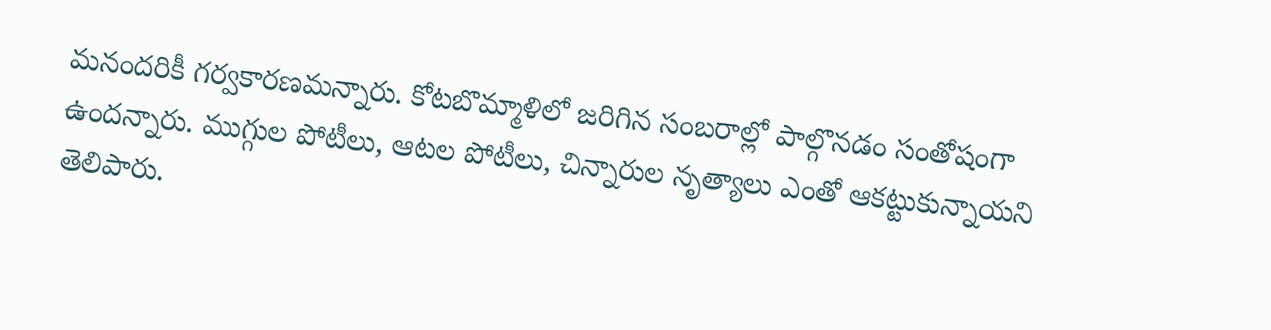మనందరికీ గర్వకారణమన్నారు. కోటబొమ్మాళిలో జరిగిన సంబరాల్లో పాల్గొనడం సంతోషంగా ఉందన్నారు. ముగ్గుల పోటీలు, ఆటల పోటీలు, చిన్నారుల నృత్యాలు ఎంతో ఆకట్టుకున్నాయని తెలిపారు.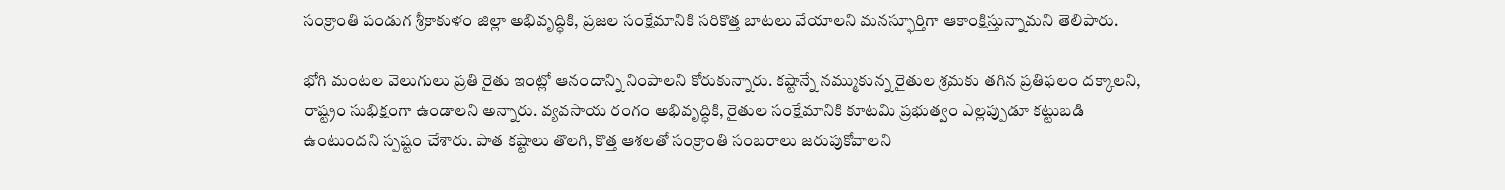సంక్రాంతి పండుగ శ్రీకాకుళం జిల్లా అభివృద్ధికి, ప్రజల సంక్షేమానికి సరికొత్త బాటలు వేయాలని మనస్ఫూర్తిగా ఆకాంక్షిస్తున్నామని తెలిపారు.

భోగి మంటల వెలుగులు ప్రతి రైతు ఇంట్లో ఆనందాన్ని నింపాలని కోరుకున్నారు. కష్టాన్నే నమ్ముకున్న రైతుల శ్రమకు తగిన ప్రతిఫలం దక్కాలని, రాష్ట్రం సుభిక్షంగా ఉండాలని అన్నారు. వ్యవసాయ రంగం అభివృద్ధికి, రైతుల సంక్షేమానికి కూటమి ప్రభుత్వం ఎల్లప్పుడూ కట్టుబడి ఉంటుందని స్పష్టం చేశారు. పాత కష్టాలు తొలగి, కొత్త ఆశలతో సంక్రాంతి సంబరాలు జరుపుకోవాలని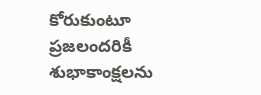కోరుకుంటూ ప్రజలందరికీ శుభాకాంక్షలను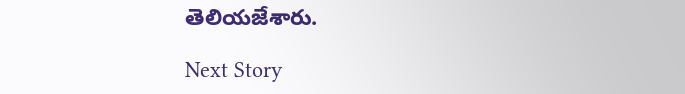తెలియజేశారు.

Next Story